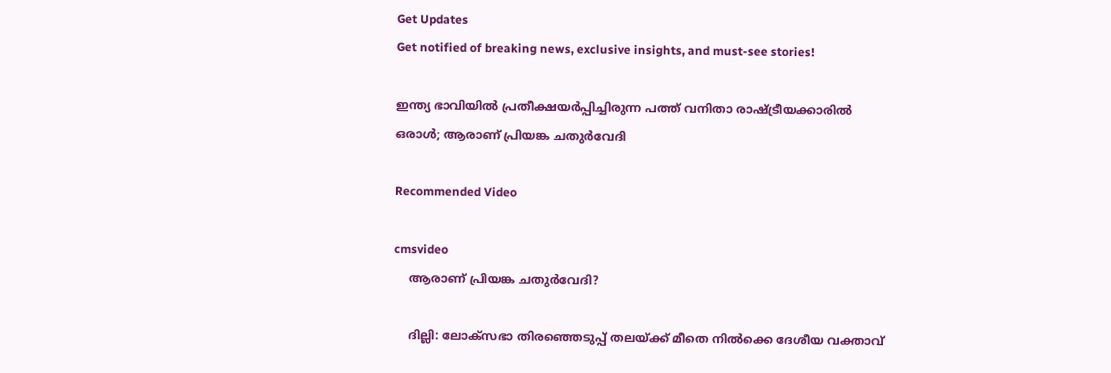Get Updates
Get notified of breaking news, exclusive insights, and must-see stories!

ഇന്ത്യ ഭാവിയിൽ പ്രതീക്ഷയർപ്പിച്ചിരുന്ന പത്ത് വനിതാ രാഷ്ട്രീയക്കാരിൽ ഒരാൾ; ആരാണ് പ്രിയങ്ക ചതുർവേദി

Recommended Video

cmsvideo
    ആരാണ് പ്രിയങ്ക ചതുർവേദി?

    ദില്ലി: ലോക്സഭാ തിരഞ്ഞെടുപ്പ് തലയ്ക്ക് മീതെ നിൽക്കെ ദേശീയ വക്താവ്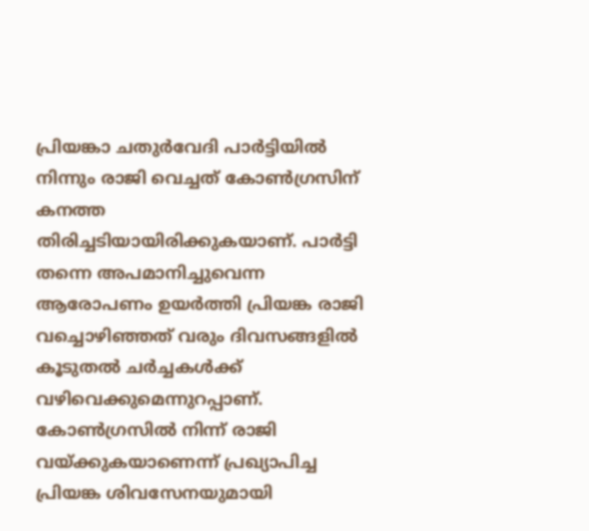പ്രിയങ്കാ ചതുർവേദി പാർട്ടിയിൽ നിന്നും രാജി വെച്ചത് കോൺഗ്രസിന് കനത്ത തിരിച്ചടിയായിരിക്കുകയാണ്. പാർട്ടി തന്നെ അപമാനിച്ചുവെന്ന ആരോപണം ഉയർത്തി പ്രിയങ്ക രാജി വച്ചൊഴിഞ്ഞത് വരും ദിവസങ്ങളിൽ കൂടുതൽ ചർച്ചകൾക്ക് വഴിവെക്കുമെന്നുറപ്പാണ്. കോൺഗ്രസിൽ നിന്ന് രാജി വയ്ക്കുകയാണെന്ന് പ്രഖ്യാപിച്ച പ്രിയങ്ക ശിവസേനയുമായി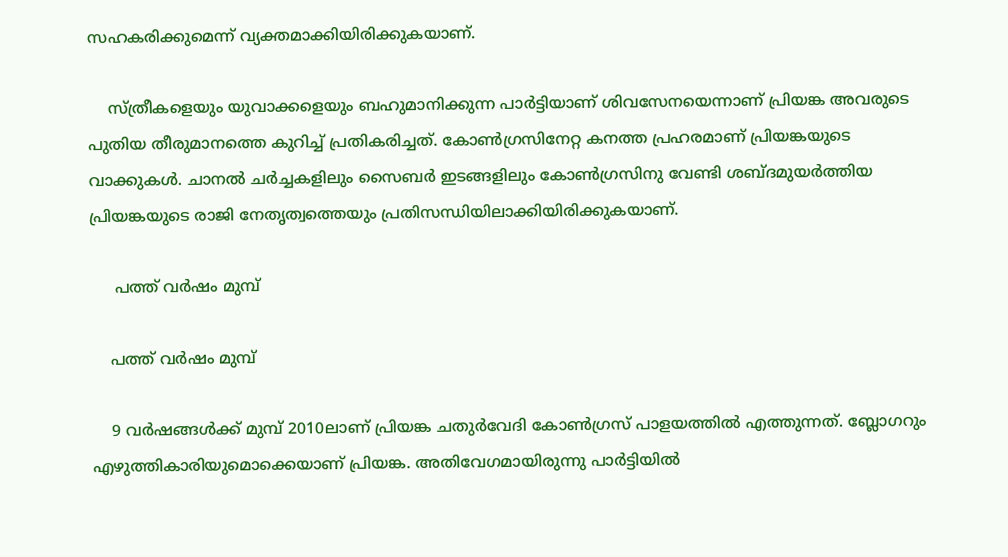സഹകരിക്കുമെന്ന് വ്യക്തമാക്കിയിരിക്കുകയാണ്.

    സ്ത്രീകളെയും യുവാക്കളെയും ബഹുമാനിക്കുന്ന പാർട്ടിയാണ് ശിവസേനയെന്നാണ് പ്രിയങ്ക അവരുടെ പുതിയ തീരുമാനത്തെ കുറിച്ച് പ്രതികരിച്ചത്. കോൺഗ്രസിനേറ്റ കനത്ത പ്രഹരമാണ് പ്രിയങ്കയുടെ വാക്കുകൾ. ചാനൽ ചർച്ചകളിലും സൈബർ ഇടങ്ങളിലും കോൺഗ്രസിനു വേണ്ടി ശബ്ദമുയർത്തിയ പ്രിയങ്കയുടെ രാജി നേതൃത്വത്തെയും പ്രതിസന്ധിയിലാക്കിയിരിക്കുകയാണ്.

     പത്ത് വർഷം മുമ്പ്

    പത്ത് വർഷം മുമ്പ്

    9 വർഷങ്ങൾക്ക് മുമ്പ് 2010ലാണ് പ്രിയങ്ക ചതുർവേദി കോൺഗ്രസ് പാളയത്തിൽ എത്തുന്നത്. ബ്ലോഗറും എഴുത്തികാരിയുമൊക്കെയാണ് പ്രിയങ്ക. അതിവേഗമായിരുന്നു പാർട്ടിയിൽ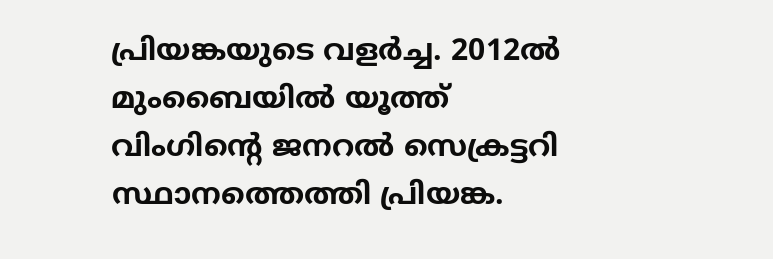പ്രിയങ്കയുടെ വളർച്ച. 2012ൽ മുംബൈയിൽ യൂത്ത് വിംഗിന്റെ ജനറൽ സെക്രട്ടറി സ്ഥാനത്തെത്തി പ്രിയങ്ക.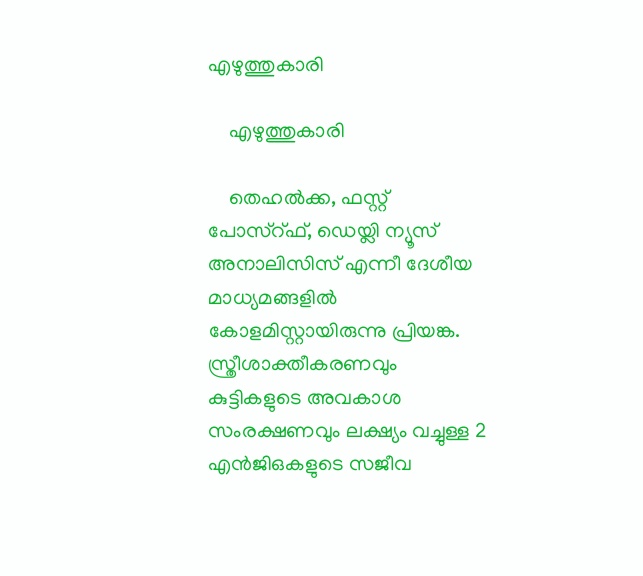എഴുത്തുകാരി

    എഴുത്തുകാരി

    തെഹൽക്ക, ഫസ്റ്റ് പോസ്റ്ഫ്, ഡെയ്ലി ന്യൂസ് അനാലിസിസ് എന്നീ ദേശീയ മാധ്യമങ്ങളിൽ കോളമിസ്റ്റായിരുന്നു പ്രിയങ്ക. സ്ത്രീശാക്തീകരണവും കുട്ടികളുടെ അവകാശ സംരക്ഷണവും ലക്ഷ്യം വച്ചുള്ള 2 എൻജിഒകളുടെ സജീവ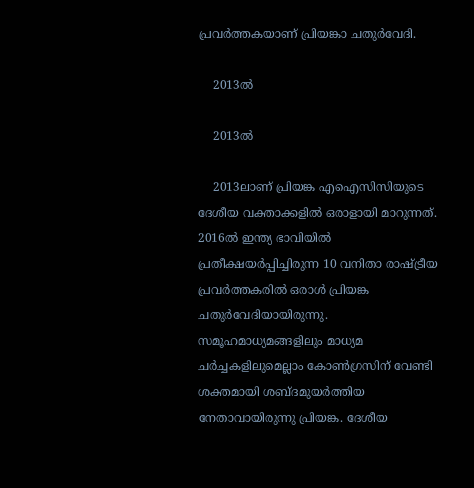പ്രവർത്തകയാണ് പ്രിയങ്കാ ചതുർവേദി.

    2013ൽ

    2013ൽ

    2013ലാണ് പ്രിയങ്ക എഐസിസിയുടെ ദേശീയ വക്താക്കളിൽ ഒരാളായി മാറുന്നത്. 2016ൽ ഇന്ത്യ ഭാവിയിൽ പ്രതീക്ഷയർപ്പിച്ചിരുന്ന 10 വനിതാ രാഷ്ട്രീയ പ്രവർത്തകരിൽ ഒരാൾ പ്രിയങ്ക ചതുർവേദിയായിരുന്നു. സമൂഹമാധ്യമങ്ങളിലും മാധ്യമ ചർച്ചകളിലുമെല്ലാം കോൺഗ്രസിന് വേണ്ടി ശക്തമായി ശബ്ദമുയർത്തിയ നേതാവായിരുന്നു പ്രിയങ്ക. ദേശീയ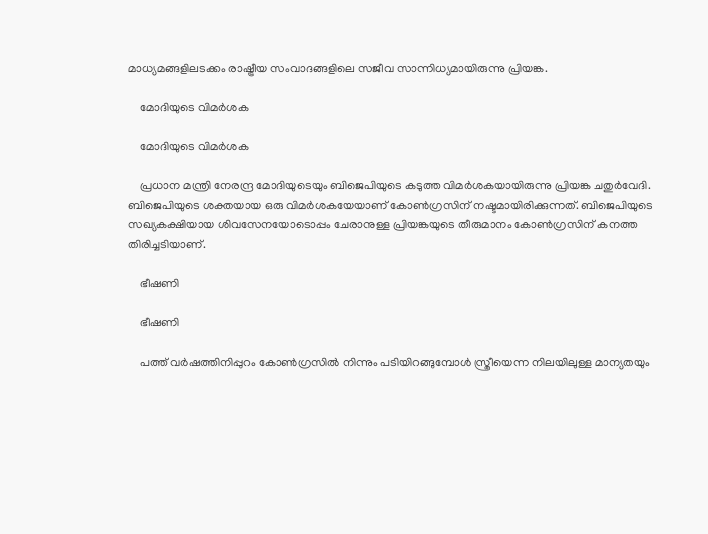മാധ്യമങ്ങളിലടക്കം രാഷ്ട്രീയ സംവാദങ്ങളിലെ സജീവ സാന്നിധ്യമായിരുന്നു പ്രിയങ്ക.

    മോദിയുടെ വിമർശക

    മോദിയുടെ വിമർശക

    പ്രധാന മന്ത്രി നേരന്ദ്ര മോദിയുടെയും ബിജെപിയുടെ കടുത്ത വിമർശകയായിരുന്നു പ്രിയങ്ക ചതുർവേദി. ബിജെപിയുടെ ശക്തയായ ഒരു വിമർശകയേയാണ് കോൺഗ്രസിന് നഷ്ടമായിരിക്കുന്നത്. ബിജെപിയുടെ സഖ്യകക്ഷിയായ ശിവസേനയോടൊപ്പം ചേരാനുള്ള പ്രിയങ്കയുടെ തീരുമാനം കോൺഗ്രസിന് കനത്ത തിരിച്ചടിയാണ്.

    ഭീഷണി

    ഭീഷണി

    പത്ത് വർഷത്തിനിപ്പുറം കോൺഗ്രസിൽ നിന്നും പടിയിറങ്ങുമ്പോൾ സ്ത്രീയെന്ന നിലയിലുള്ള മാന്യതയും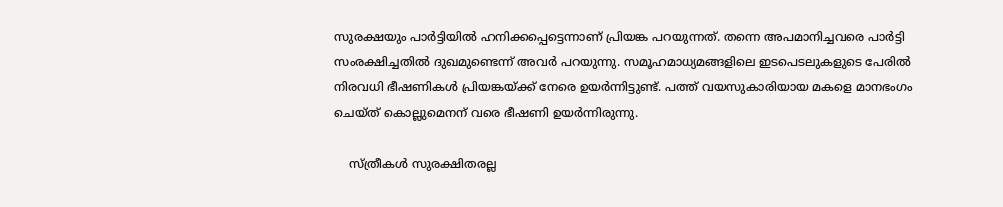സുരക്ഷയും പാർട്ടിയിൽ ഹനിക്കപ്പെട്ടെന്നാണ് പ്രിയങ്ക പറയുന്നത്. തന്നെ അപമാനിച്ചവരെ പാർട്ടി സംരക്ഷിച്ചതിൽ ദുഖമുണ്ടെന്ന് അവർ പറയുന്നു. സമൂഹമാധ്യമങ്ങളിലെ ഇടപെടലുകളുടെ പേരിൽ നിരവധി ഭീഷണികൾ പ്രിയങ്കയ്ക്ക് നേരെ ഉയർന്നിട്ടുണ്ട്. പത്ത് വയസുകാരിയായ മകളെ മാനഭംഗം ചെയ്ത് കൊല്ലുമെനന് വരെ ഭീഷണി ഉയർന്നിരുന്നു.

    സ്ത്രീകൾ സുരക്ഷിതരല്ല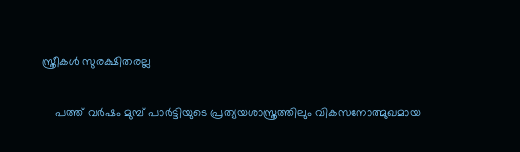സ്ത്രീകൾ സുരക്ഷിതരല്ല

    പത്ത് വർഷം മുമ്പ് പാർട്ടിയുടെ പ്രത്യയശാസ്ത്രത്തിലും വികസനോത്മുഖമായ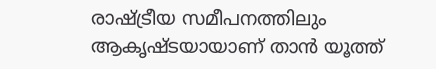രാഷ്ട്രീയ സമീപനത്തിലും ആകൃഷ്ടയായാണ് താൻ യൂത്ത്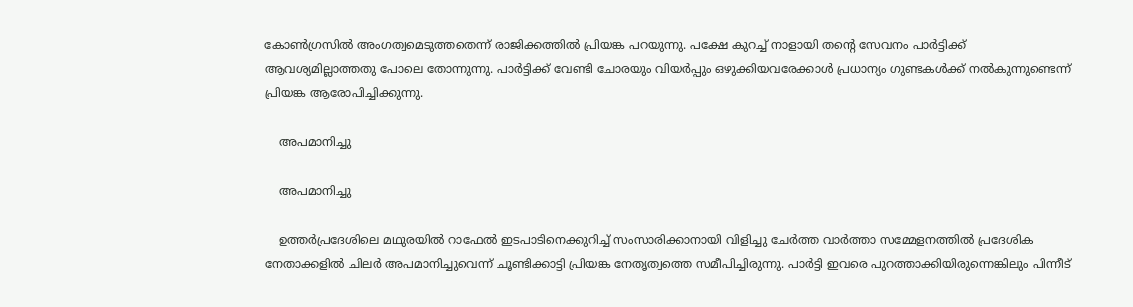കോൺഗ്രസിൽ അംഗത്വമെടുത്തതെന്ന് രാജിക്കത്തിൽ പ്രിയങ്ക പറയുന്നു. പക്ഷേ കുറച്ച് നാളായി തന്റെ സേവനം പാർട്ടിക്ക് ആവശ്യമില്ലാത്തതു പോലെ തോന്നുന്നു. പാർട്ടിക്ക് വേണ്ടി ചോരയും വിയർപ്പും ഒഴുക്കിയവരേക്കാൾ പ്രധാന്യം ഗുണ്ടകൾക്ക് നൽകുന്നുണ്ടെന്ന് പ്രിയങ്ക ആരോപിച്ചിക്കുന്നു.

    അപമാനിച്ചു

    അപമാനിച്ചു

    ഉത്തർപ്രദേശിലെ മഥുരയിൽ റാഫേൽ ഇടപാടിനെക്കുറിച്ച് സംസാരിക്കാനായി വിളിച്ചു ചേർത്ത വാർത്താ സമ്മേളനത്തിൽ പ്രദേശിക നേതാക്കളിൽ ചിലർ അപമാനിച്ചുവെന്ന് ചൂണ്ടിക്കാട്ടി പ്രിയങ്ക നേതൃത്വത്തെ സമീപിച്ചിരുന്നു. പാർട്ടി ഇവരെ പുറത്താക്കിയിരുന്നെങ്കിലും പിന്നീട്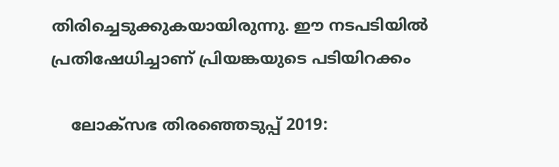തിരിച്ചെടുക്കുകയായിരുന്നു. ഈ നടപടിയിൽ പ്രതിഷേധിച്ചാണ് പ്രിയങ്കയുടെ പടിയിറക്കം

    ലോക്സഭ തിരഞ്ഞെടുപ്പ് 2019: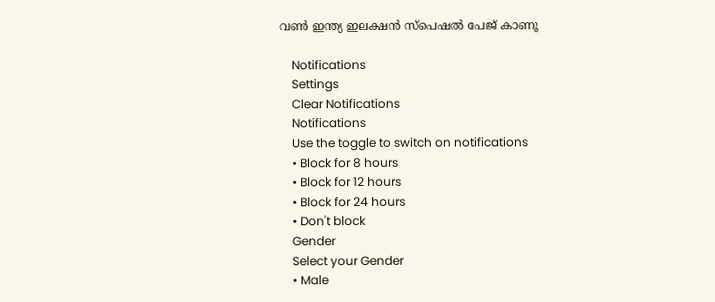വൺ ഇന്ത്യ ഇലക്ഷൻ സ്പെഷൽ പേജ് കാണൂ

    Notifications
    Settings
    Clear Notifications
    Notifications
    Use the toggle to switch on notifications
    • Block for 8 hours
    • Block for 12 hours
    • Block for 24 hours
    • Don't block
    Gender
    Select your Gender
    • Male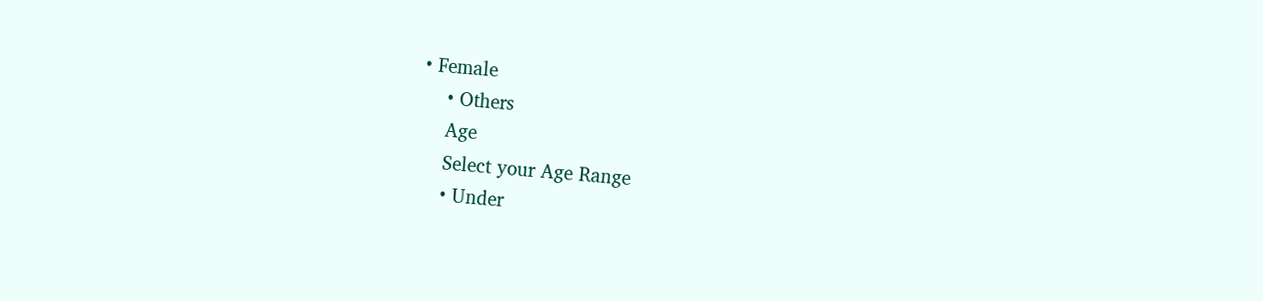• Female
    • Others
    Age
    Select your Age Range
    • Under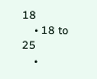18
    • 18 to 25
    •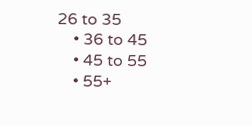26 to 35
    • 36 to 45
    • 45 to 55
    • 55+